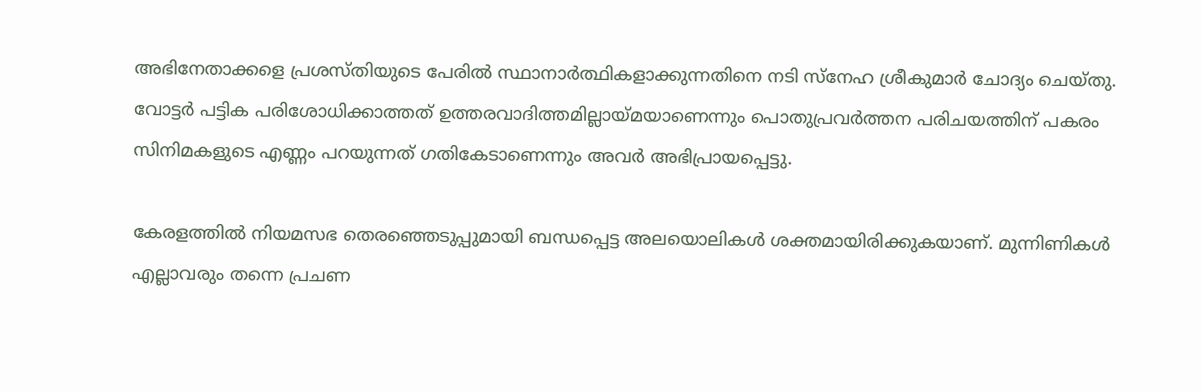അഭിനേതാക്കളെ പ്രശസ്തിയുടെ പേരിൽ സ്ഥാനാർത്ഥികളാക്കുന്നതിനെ നടി സ്നേഹ ശ്രീകുമാർ ചോദ്യം ചെയ്തു. വോട്ടർ പട്ടിക പരിശോധിക്കാത്തത് ഉത്തരവാദിത്തമില്ലായ്മയാണെന്നും പൊതുപ്രവർത്തന പരിചയത്തിന് പകരം സിനിമകളുടെ എണ്ണം പറയുന്നത് ഗതികേടാണെന്നും അവർ അഭിപ്രായപ്പെട്ടു.

കേരളത്തിൽ നിയമസഭ തെരഞ്ഞെടുപ്പുമായി ബന്ധപ്പെട്ട അലയൊലികൾ ശക്തമായിരിക്കുകയാണ്. മുന്നിണികൾ എല്ലാവരും തന്നെ പ്രചണ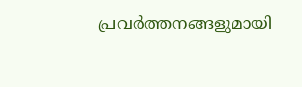പ്രവർത്തനങ്ങളുമായി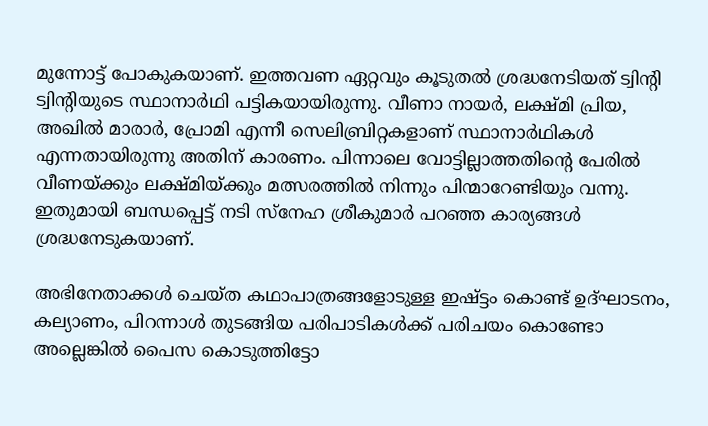മുന്നോട്ട് പോകുകയാണ്. ഇത്തവണ ഏറ്റവും കൂടുതൽ ശ്രദ്ധനേടിയത് ട്വിന്റി ട്വിന്റിയുടെ സ്ഥാനാർഥി പട്ടികയായിരുന്നു. വീണാ നായർ, ലക്ഷ്മി പ്രിയ, അഖിൽ മാരാർ, പ്രോമി എന്നീ സെലിബ്രിറ്റകളാണ് സ്ഥാനാർഥികൾ എന്നതായിരുന്നു അതിന് കാരണം. പിന്നാലെ വോട്ടില്ലാത്തതിന്റെ പേരിൽ വീണയ്ക്കും ലക്ഷ്മിയ്ക്കും മത്സരത്തിൽ നിന്നും പിന്മാറേണ്ടിയും വന്നു. ഇതുമായി ബന്ധപ്പെട്ട് നടി സ്നേഹ ശ്രീകുമാർ പറഞ്ഞ കാര്യങ്ങൾ ശ്രദ്ധനേടുകയാണ്.

അഭിനേതാക്കൾ ചെയ്ത കഥാപാത്രങ്ങളോടുള്ള ഇഷ്ട്ടം കൊണ്ട് ഉദ്ഘാടനം, കല്യാണം, പിറന്നാൾ തുടങ്ങിയ പരിപാടികൾക്ക് പരിചയം കൊണ്ടോ അല്ലെങ്കിൽ പൈസ കൊടുത്തിട്ടോ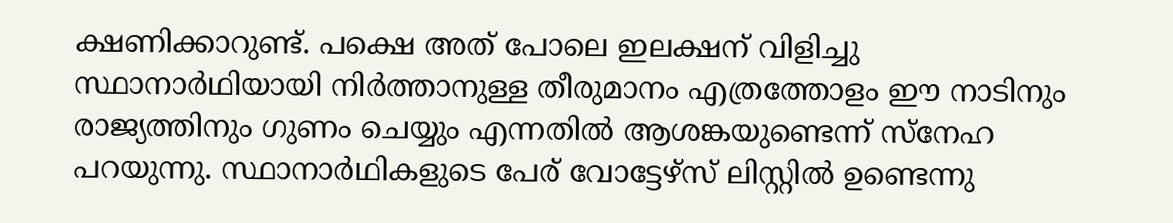ക്ഷണിക്കാറുണ്ട്. പക്ഷെ അത് പോലെ ഇലക്ഷന് വിളിച്ചു സ്ഥാനാർഥിയായി നിർത്താനുള്ള തീരുമാനം എത്രത്തോളം ഈ നാടിനും രാജ്യത്തിനും ഗുണം ചെയ്യും എന്നതിൽ ആശങ്കയുണ്ടെന്ന് സ്നേഹ പറയുന്നു. സ്ഥാനാർഥികളുടെ പേര് വോട്ടേഴ്‌സ് ലിസ്റ്റിൽ ഉണ്ടെന്നു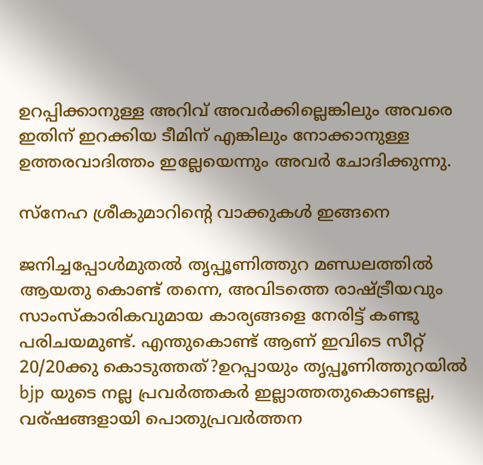ഉറപ്പിക്കാനുള്ള അറിവ് അവർക്കില്ലെങ്കിലും അവരെ ഇതിന് ഇറക്കിയ ടീമിന് എങ്കിലും നോക്കാനുള്ള ഉത്തരവാദിത്തം ഇല്ലേയെന്നും അവർ ചോദിക്കുന്നു.

സ്നേഹ ശ്രീകുമാറിന്റെ വാക്കുകൾ ഇങ്ങനെ

ജനിച്ചപ്പോൾമുതൽ തൃപ്പൂണിത്തുറ മണ്ഡലത്തിൽ ആയതു കൊണ്ട് തന്നെ, അവിടത്തെ രാഷ്ട്രീയവും സാംസ്‌കാരികവുമായ കാര്യങ്ങളെ നേരിട്ട് കണ്ടു പരിചയമുണ്ട്. എന്തുകൊണ്ട് ആണ് ഇവിടെ സീറ്റ്‌ 20/20ക്കു കൊടുത്തത്?ഉറപ്പായും തൃപ്പൂണിത്തുറയിൽ bjp യുടെ നല്ല പ്രവർത്തകർ ഇല്ലാത്തതുകൊണ്ടല്ല, വര്ഷങ്ങളായി പൊതുപ്രവർത്തന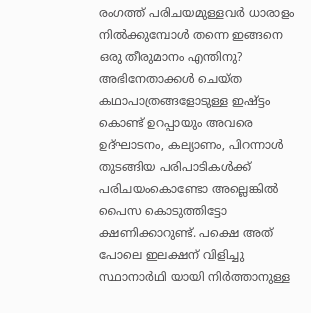രംഗത്ത് പരിചയമുള്ളവർ ധാരാളം നിൽക്കുമ്പോൾ തന്നെ ഇങ്ങനെ ഒരു തീരുമാനം എന്തിനു? അഭിനേതാക്കൾ ചെയ്ത കഥാപാത്രങ്ങളോടുള്ള ഇഷ്ട്ടം കൊണ്ട് ഉറപ്പായും അവരെ ഉദ്ഘാടനം, കല്യാണം, പിറന്നാൾ തുടങ്ങിയ പരിപാടികൾക്ക് പരിചയംകൊണ്ടോ അല്ലെങ്കിൽ പൈസ കൊടുത്തിട്ടോ ക്ഷണിക്കാറുണ്ട്. പക്ഷെ അത് പോലെ ഇലക്ഷന് വിളിച്ചു സ്ഥാനാർഥി യായി നിർത്താനുള്ള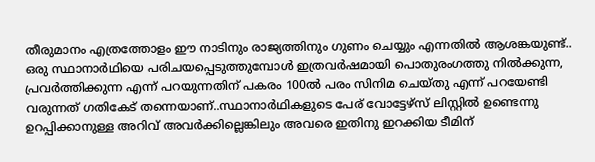തീരുമാനം എത്രത്തോളം ഈ നാടിനും രാജ്യത്തിനും ഗുണം ചെയ്യും എന്നതിൽ ആശങ്കയുണ്ട്.. ഒരു സ്ഥാനാർഥിയെ പരിചയപ്പെടുത്തുമ്പോൾ ഇത്രവർഷമായി പൊതുരംഗത്തു നിൽക്കുന്ന, പ്രവർത്തിക്കുന്ന എന്ന് പറയുന്നതിന് പകരം 100ൽ പരം സിനിമ ചെയ്തു എന്ന് പറയേണ്ടി വരുന്നത് ഗതികേട് തന്നെയാണ്..സ്ഥാനാർഥികളുടെ പേര് വോട്ടേഴ്‌സ് ലിസ്റ്റിൽ ഉണ്ടെന്നു ഉറപ്പിക്കാനുള്ള അറിവ് അവർക്കില്ലെങ്കിലും അവരെ ഇതിനു ഇറക്കിയ ടീമിന്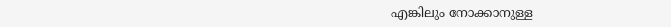എങ്കിലും നോക്കാനുള്ള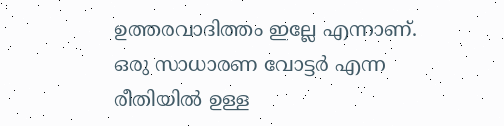ഉത്തരവാദിത്തം ഇല്ലേ എന്നാണ്. ഒരു സാധാരണ വോട്ടർ എന്ന രീതിയിൽ ഉള്ള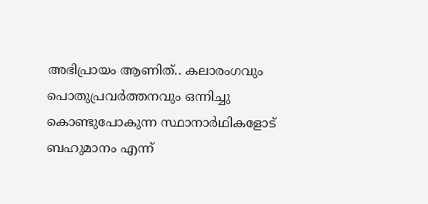അഭിപ്രായം ആണിത്.. കലാരംഗവും പൊതുപ്രവർത്തനവും ഒന്നിച്ചു കൊണ്ടുപോകുന്ന സ്ഥാനാർഥികളോട് ബഹുമാനം എന്ന്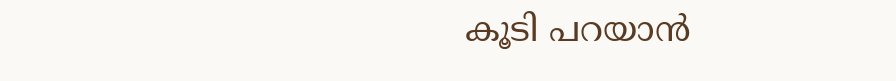കൂടി പറയാൻ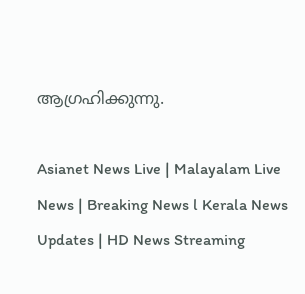ആഗ്രഹിക്കുന്നു.

Asianet News Live | Malayalam Live News | Breaking News l Kerala News Updates | HD News Streaming